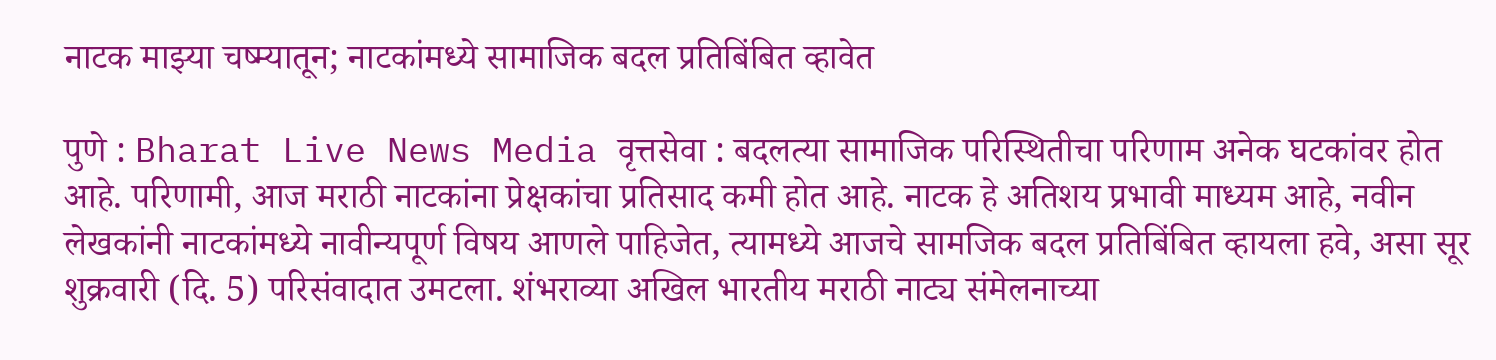नाटक माझ्या चष्म्यातून; नाटकांमध्ये सामाजिक बदल प्रतिबिंबित व्हावेत

पुणे : Bharat Live News Media वृत्तसेवा : बदलत्या सामाजिक परिस्थितीचा परिणाम अनेक घटकांवर होत आहे. परिणामी, आज मराठी नाटकांना प्रेक्षकांचा प्रतिसाद कमी होत आहे. नाटक हे अतिशय प्रभावी माध्यम आहे, नवीन लेखकांनी नाटकांमध्ये नावीन्यपूर्ण विषय आणले पाहिजेत, त्यामध्ये आजचे सामजिक बदल प्रतिबिंबित व्हायला हवे, असा सूर शुक्रवारी (दि. 5) परिसंवादात उमटला. शंभराव्या अखिल भारतीय मराठी नाट्य संमेलनाच्या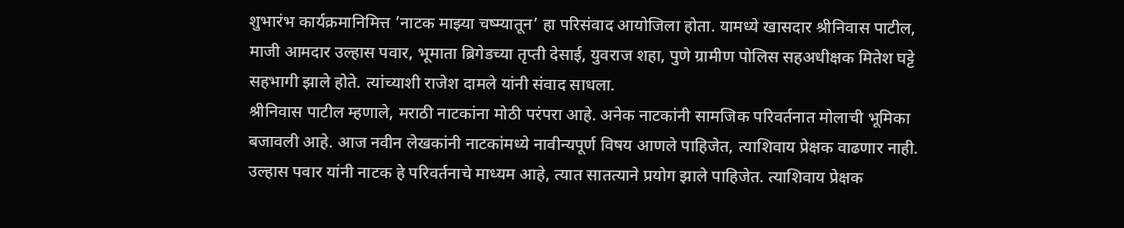शुभारंभ कार्यक्रमानिमित्त ’नाटक माझ्या चष्म्यातून’ हा परिसंवाद आयोजिला होता. यामध्ये खासदार श्रीनिवास पाटील, माजी आमदार उल्हास पवार, भूमाता ब्रिगेडच्या तृप्ती देसाई, युवराज शहा, पुणे ग्रामीण पोलिस सहअधीक्षक मितेश घट्टे सहभागी झाले होते. त्यांच्याशी राजेश दामले यांनी संवाद साधला.
श्रीनिवास पाटील म्हणाले, मराठी नाटकांना मोठी परंपरा आहे. अनेक नाटकांनी सामजिक परिवर्तनात मोलाची भूमिका बजावली आहे. आज नवीन लेखकांनी नाटकांमध्ये नावीन्यपूर्ण विषय आणले पाहिजेत, त्याशिवाय प्रेक्षक वाढणार नाही.
उल्हास पवार यांनी नाटक हे परिवर्तनाचे माध्यम आहे, त्यात सातत्याने प्रयोग झाले पाहिजेत. त्याशिवाय प्रेक्षक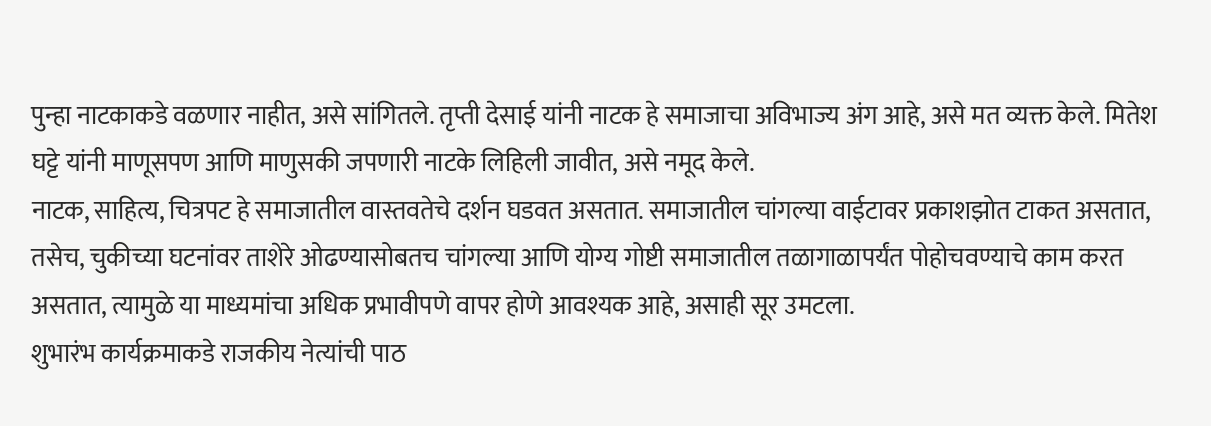पुन्हा नाटकाकडे वळणार नाहीत, असे सांगितले. तृप्ती देसाई यांनी नाटक हे समाजाचा अविभाज्य अंग आहे, असे मत व्यक्त केले. मितेश घट्टे यांनी माणूसपण आणि माणुसकी जपणारी नाटके लिहिली जावीत, असे नमूद केले.
नाटक, साहित्य, चित्रपट हे समाजातील वास्तवतेचे दर्शन घडवत असतात. समाजातील चांगल्या वाईटावर प्रकाशझोत टाकत असतात, तसेच, चुकीच्या घटनांवर ताशेरे ओढण्यासोबतच चांगल्या आणि योग्य गोष्टी समाजातील तळागाळापर्यंत पोहोचवण्याचे काम करत असतात, त्यामुळे या माध्यमांचा अधिक प्रभावीपणे वापर होणे आवश्यक आहे, असाही सूर उमटला.
शुभारंभ कार्यक्रमाकडे राजकीय नेत्यांची पाठ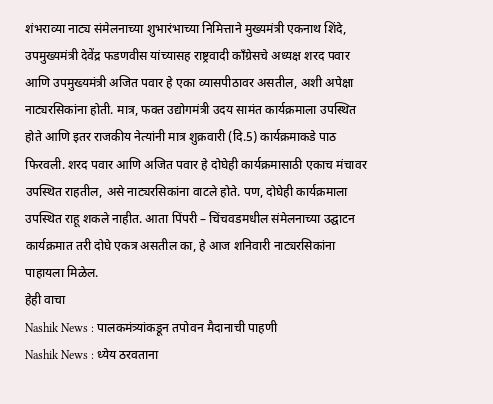शंभराव्या नाट्य संमेलनाच्या शुभारंभाच्या निमित्ताने मुख्यमंत्री एकनाथ शिंदे, उपमुख्यमंत्री देवेंद्र फडणवीस यांच्यासह राष्ट्रवादी काँग्रेसचे अध्यक्ष शरद पवार आणि उपमुख्यमंत्री अजित पवार हे एका व्यासपीठावर असतील, अशी अपेक्षा नाट्यरसिकांना होती. मात्र, फक्त उद्योगमंत्री उदय सामंत कार्यक्रमाला उपस्थित होते आणि इतर राजकीय नेत्यांनी मात्र शुक्रवारी (दि.5) कार्यक्रमाकडे पाठ फिरवली. शरद पवार आणि अजित पवार हे दोघेही कार्यक्रमासाठी एकाच मंचावर उपस्थित राहतील, असे नाट्यरसिकांना वाटले होते. पण, दोघेही कार्यक्रमाला उपस्थित राहू शकले नाहीत. आता पिंपरी – चिंचवडमधील संमेलनाच्या उद्घाटन कार्यक्रमात तरी दोघे एकत्र असतील का, हे आज शनिवारी नाट्यरसिकांना पाहायला मिळेल.
हेही वाचा
Nashik News : पालकमंत्र्यांकडून तपोवन मैदानाची पाहणी
Nashik News : ध्येय ठरवताना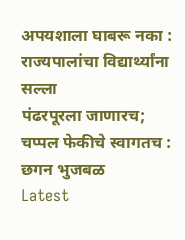अपयशाला घाबरू नका : राज्यपालांचा विद्यार्थ्यांना सल्ला
पंढरपूरला जाणारच; चप्पल फेकीचे स्वागतच : छगन भुजबळ
Latest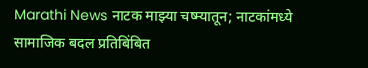Marathi News नाटक माझ्या चष्म्यातून; नाटकांमध्ये सामाजिक बदल प्रतिबिंबित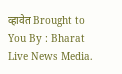व्हावेत Brought to You By : Bharat Live News Media.